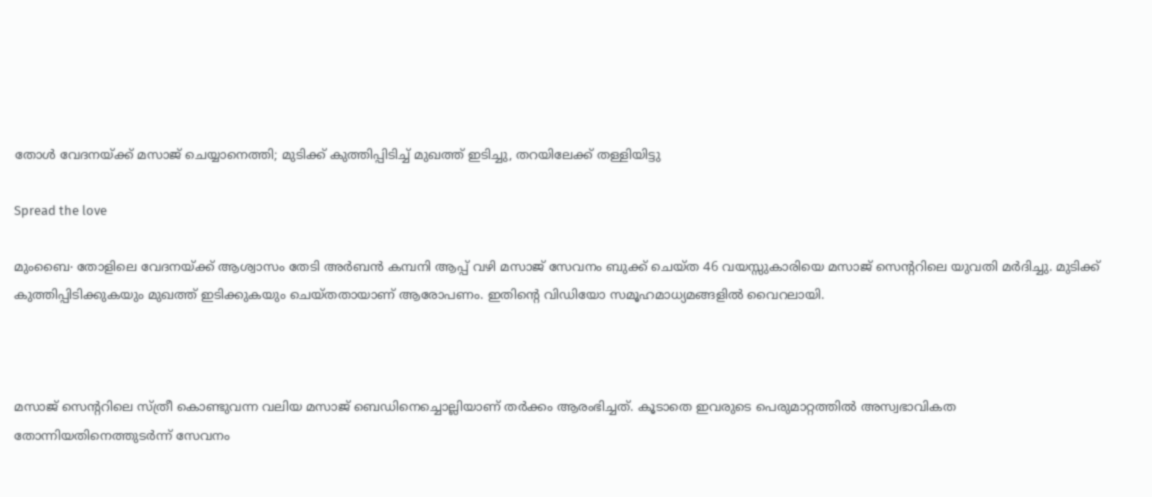തോൾ വേദനയ്ക്ക് മസാജ് ചെയ്യാനെത്തി; മുടിക്ക് കുത്തിപ്പിടിച്ച് മുഖത്ത് ഇടിച്ചു, തറയിലേക്ക് തള്ളിയിട്ടു

Spread the love

മുംബൈ∙ തോളിലെ വേദനയ്ക്ക് ആശ്വാസം തേടി അർബൻ കമ്പനി ആപ്പ് വഴി മസാജ് സേവനം ബുക്ക് ചെയ്ത 46 വയസ്സുകാരിയെ മസാജ് സെന്ററിലെ യുവതി മർദിച്ചു. മുടിക്ക് കുത്തിപ്പിടിക്കുകയും മുഖത്ത് ഇടിക്കുകയും ചെയ്തതായാണ് ആരോപണം. ഇതിന്റെ വിഡിയോ സമൂഹമാധ്യമങ്ങളിൽ വൈറലായി.



മസാജ് സെന്ററിലെ സ്ത്രീ കൊണ്ടുവന്ന വലിയ മസാജ് ബെഡിനെച്ചൊല്ലിയാണ് തർക്കം ആരംഭിച്ചത്. കൂടാതെ ഇവരുടെ പെരുമാറ്റത്തിൽ അസ്വഭാവികത തോന്നിയതിനെത്തുടർന്ന് സേവനം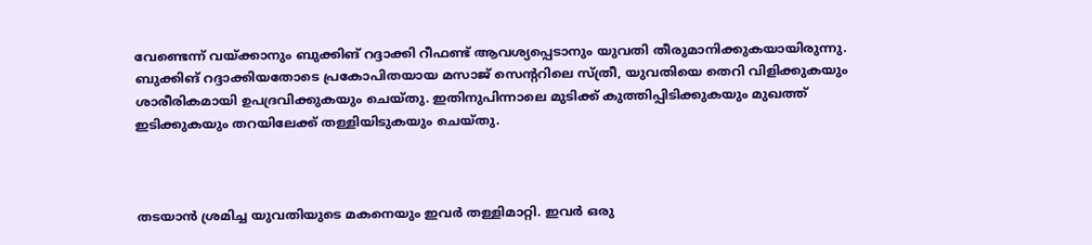വേണ്ടെന്ന് വയ്ക്കാനും ബുക്കിങ് റദ്ദാക്കി റീഫണ്ട് ആവശ്യപ്പെടാനും യുവതി തീരുമാനിക്കുകയായിരുന്നു. ബുക്കിങ് റദ്ദാക്കിയതോടെ പ്രകോപിതയായ മസാജ് സെന്ററിലെ സ്ത്രീ, യുവതിയെ തെറി വിളിക്കുകയും ശാരീരികമായി ഉപദ്രവിക്കുകയും ചെയ്തു. ഇതിനുപിന്നാലെ മുടിക്ക് കുത്തിപ്പിടിക്കുകയും മുഖത്ത് ഇടിക്കുകയും തറയിലേക്ക് തള്ളിയിടുകയും ചെയ്തു.



തടയാൻ ശ്രമിച്ച യുവതിയുടെ മകനെയും ഇവർ തള്ളിമാറ്റി. ഇവർ ഒരു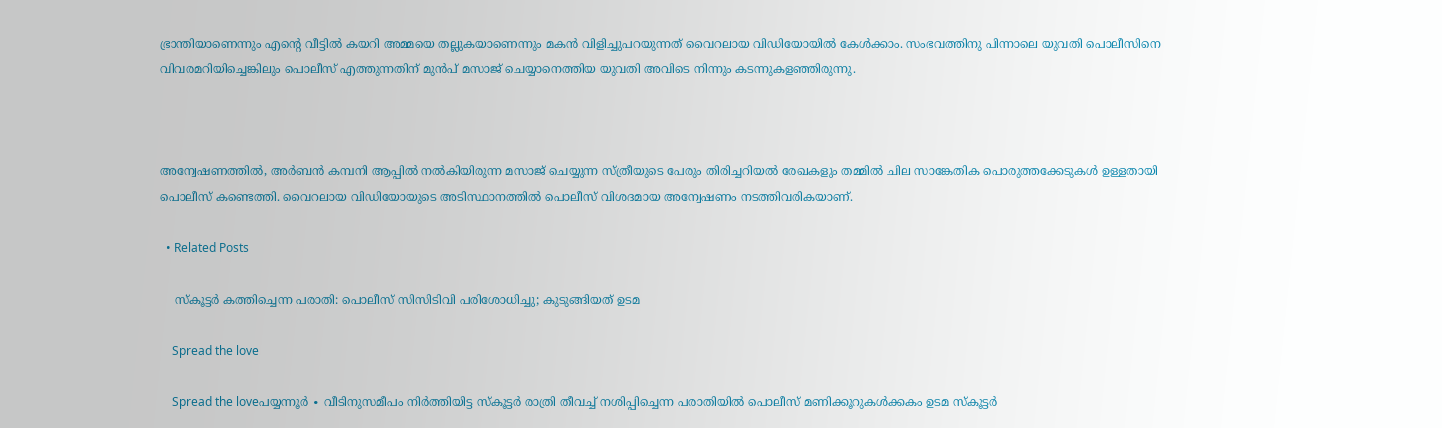ഭ്രാന്തിയാണെന്നും എന്റെ വീട്ടിൽ കയറി അമ്മയെ തല്ലുകയാണെന്നും മകൻ വിളിച്ചുപറയുന്നത് വൈറലായ വിഡിയോയിൽ കേൾക്കാം. സംഭവത്തിനു പിന്നാലെ യുവതി പൊലീസിനെ വിവരമറിയിച്ചെങ്കിലും പൊലീസ് എത്തുന്നതിന് മുൻപ് മസാജ് ചെയ്യാനെത്തിയ യുവതി അവിടെ നിന്നും കടന്നുകളഞ്ഞിരുന്നു.



അന്വേഷണത്തിൽ, അർബൻ കമ്പനി ആപ്പിൽ നൽകിയിരുന്ന മസാജ് ചെയ്യുന്ന സ്ത്രീയുടെ പേരും തിരിച്ചറിയൽ രേഖകളും തമ്മിൽ ചില സാങ്കേതിക പൊരുത്തക്കേടുകൾ ഉള്ളതായി പൊലീസ് കണ്ടെത്തി. വൈറലായ വിഡിയോയുടെ അടിസ്ഥാനത്തിൽ പൊലീസ് വിശദമായ അന്വേഷണം നടത്തിവരികയാണ്.

  • Related Posts

    സ്കൂട്ടർ കത്തിച്ചെന്ന പരാതി: പൊലീസ് സിസിടിവി പരിശോധിച്ചു; കുടുങ്ങിയത് ഉടമ

    Spread the love

    Spread the loveപയ്യന്നൂർ ∙ വീടിനുസമീപം നിർത്തിയിട്ട സ്കൂട്ടർ രാത്രി തീവച്ച് നശിപ്പിച്ചെന്ന പരാതിയിൽ പൊലീസ് മണിക്കൂറുകൾക്കകം ഉടമ സ്കൂട്ടർ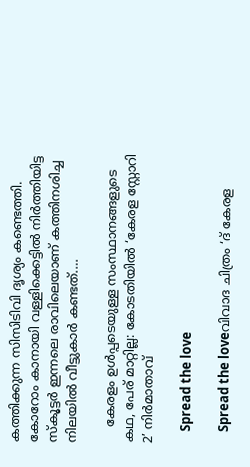കത്തിക്കുന്ന സിസിടിവി ദൃശ്യം കണ്ടെത്തി. കോറോം കാനായി വള്ളിക്കെട്ടിൽ നിർത്തിയിട്ട സ്കൂട്ടർ ഇന്നലെ രാവിലെയാണ് കത്തിനശിച്ച നിലയിൽ വീട്ടുകാർ കണ്ടത്.…

    കേരളം ഉൾപ്പടെയുള്ള സംസ്ഥാനങ്ങളുടെ കഥ, പേര് മാറ്റില്ല: കോടതിയിൽ ‘കേരള സ്റ്റോറി 2’ നിർമാതാവ്

    Spread the love

    Spread the loveവിവാദ ചിത്രം ‘ദ് കേരള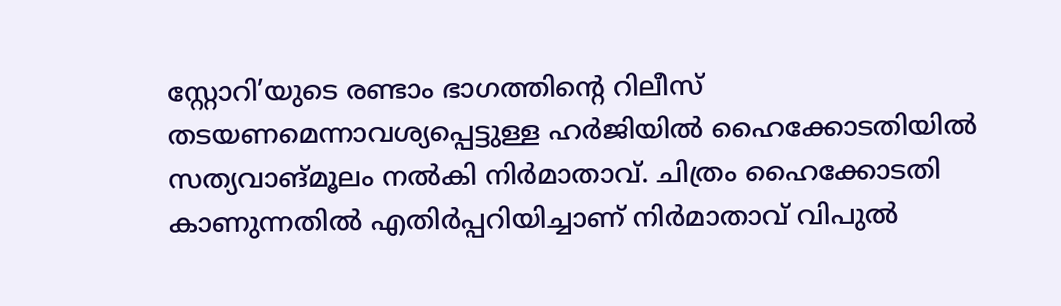സ്റ്റോറി’യുടെ രണ്ടാം ഭാഗത്തിന്റെ റിലീസ് തടയണമെന്നാവശ്യപ്പെട്ടുള്ള ഹർജിയിൽ ഹൈക്കോടതിയിൽ സത്യവാങ്മൂലം നൽകി നിർമാതാവ്. ചിത്രം ഹൈക്കോടതി കാണുന്നതിൽ എതിർപ്പറിയിച്ചാണ് നിർമാതാവ് വിപുൽ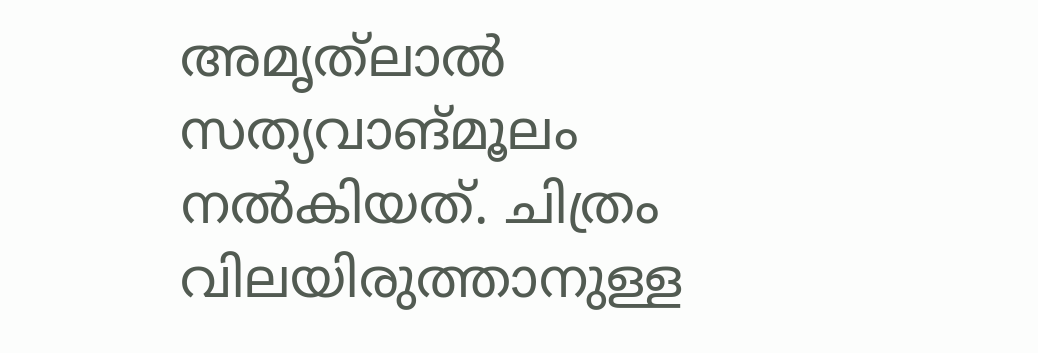അമൃത്‌ലാൽ സത്യവാങ്മൂലം നൽകിയത്. ചിത്രം വിലയിരുത്താനുള്ള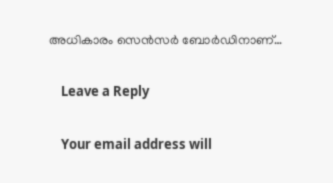അധികാരം സെൻസർ ബോർഡിനാണ്…

    Leave a Reply

    Your email address will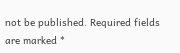not be published. Required fields are marked *